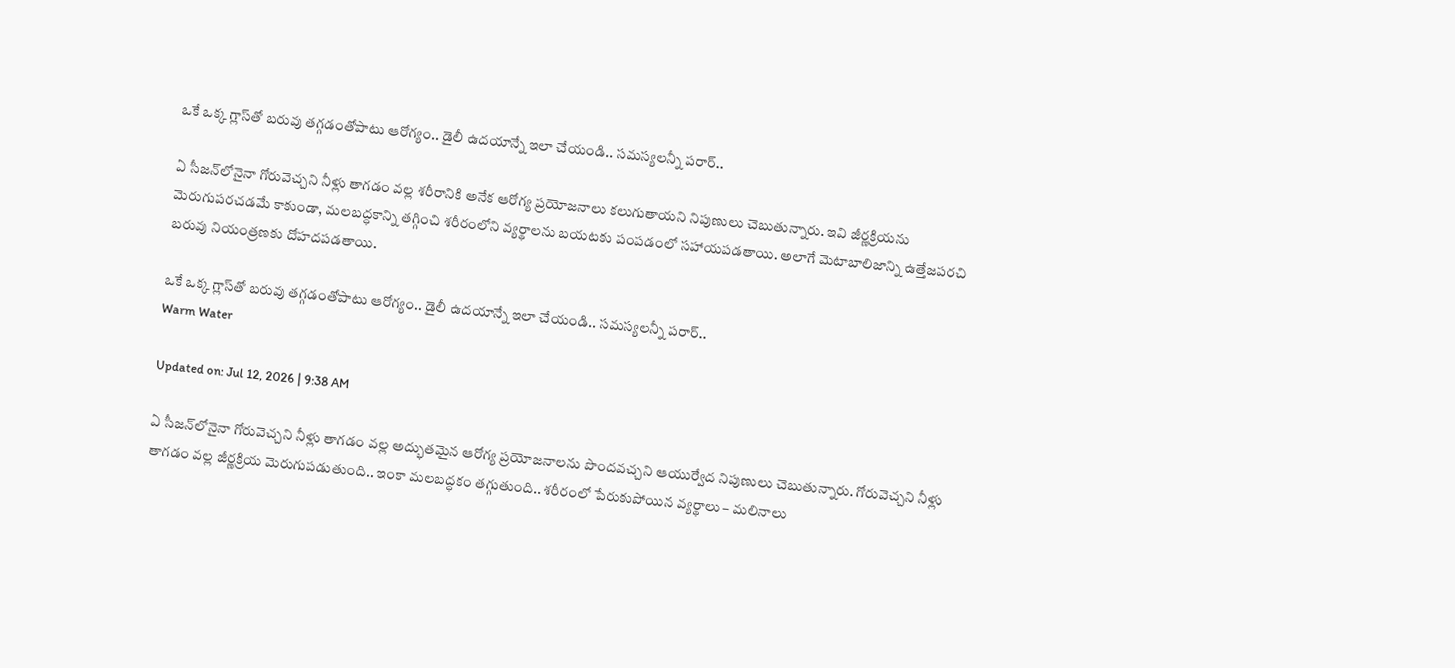ఒకే ఒక్క గ్లాస్‌తో బరువు తగ్గడంతోపాటు ఆరోగ్యం.. డైలీ ఉదయాన్నే ఇలా చేయండి.. సమస్యలన్నీ పరార్..

ఏ సీజన్‌లోనైనా గోరువెచ్చని నీళ్లు తాగడం వల్ల శరీరానికి అనేక ఆరోగ్య ప్రయోజనాలు కలుగుతాయని నిపుణులు చెబుతున్నారు. ఇవి జీర్ణక్రియను మెరుగుపరచడమే కాకుండా, మలబద్ధకాన్ని తగ్గించి శరీరంలోని వ్యర్థాలను బయటకు పంపడంలో సహాయపడతాయి. అలాగే మెటాబాలిజాన్ని ఉత్తేజపరచి బరువు నియంత్రణకు దోహదపడతాయి.

ఒకే ఒక్క గ్లాస్‌తో బరువు తగ్గడంతోపాటు ఆరోగ్యం.. డైలీ ఉదయాన్నే ఇలా చేయండి.. సమస్యలన్నీ పరార్..
Warm Water

Updated on: Jul 12, 2026 | 9:38 AM

ఏ సీజన్‌లోనైనా గోరువెచ్చని నీళ్లు తాగడం వల్ల అద్భుతమైన ఆరోగ్య ప్రయోజనాలను పొందవచ్చని ఆయుర్వేద నిపుణులు చెబుతున్నారు. గోరువెచ్చని నీళ్లు తాగడం వల్ల జీర్ణక్రియ మెరుగుపడుతుంది.. ఇంకా మలబద్ధకం తగ్గుతుంది.. శరీరంలో పేరుకుపోయిన వ్యర్థాలు – మలినాలు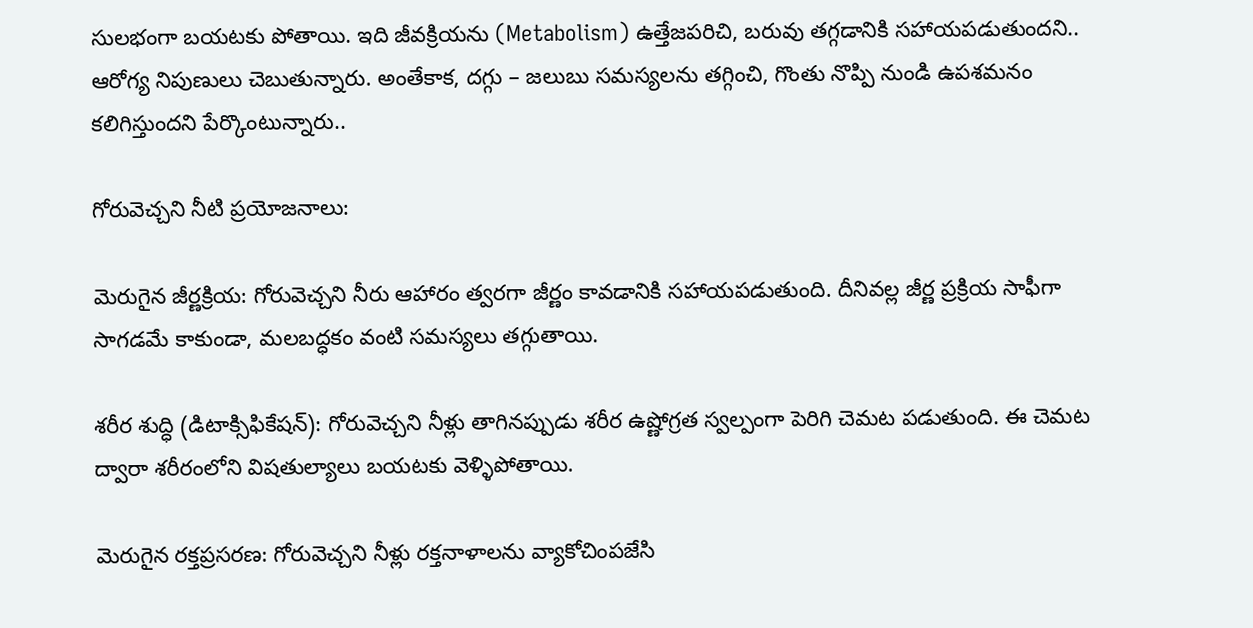సులభంగా బయటకు పోతాయి. ఇది జీవక్రియను (Metabolism) ఉత్తేజపరిచి, బరువు తగ్గడానికి సహాయపడుతుందని.. ఆరోగ్య నిపుణులు చెబుతున్నారు. అంతేకాక, దగ్గు – జలుబు సమస్యలను తగ్గించి, గొంతు నొప్పి నుండి ఉపశమనం కలిగిస్తుందని పేర్కొంటున్నారు..

గోరువెచ్చని నీటి ప్రయోజనాలు:

మెరుగైన జీర్ణక్రియ: గోరువెచ్చని నీరు ఆహారం త్వరగా జీర్ణం కావడానికి సహాయపడుతుంది. దీనివల్ల జీర్ణ ప్రక్రియ సాఫీగా సాగడమే కాకుండా, మలబద్ధకం వంటి సమస్యలు తగ్గుతాయి.

శరీర శుద్ధి (డిటాక్సిఫికేషన్): గోరువెచ్చని నీళ్లు తాగినప్పుడు శరీర ఉష్ణోగ్రత స్వల్పంగా పెరిగి చెమట పడుతుంది. ఈ చెమట ద్వారా శరీరంలోని విషతుల్యాలు బయటకు వెళ్ళిపోతాయి.

మెరుగైన రక్తప్రసరణ: గోరువెచ్చని నీళ్లు రక్తనాళాలను వ్యాకోచింపజేసి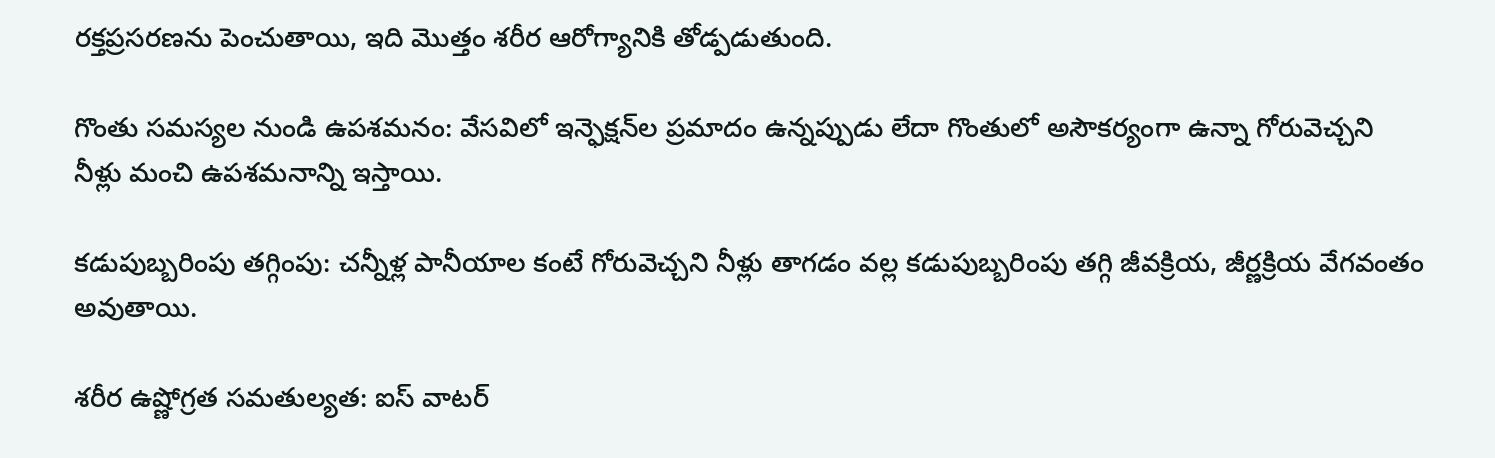రక్తప్రసరణను పెంచుతాయి, ఇది మొత్తం శరీర ఆరోగ్యానికి తోడ్పడుతుంది.

గొంతు సమస్యల నుండి ఉపశమనం: వేసవిలో ఇన్ఫెక్షన్‌ల ప్రమాదం ఉన్నప్పుడు లేదా గొంతులో అసౌకర్యంగా ఉన్నా గోరువెచ్చని నీళ్లు మంచి ఉపశమనాన్ని ఇస్తాయి.

కడుపుబ్బరింపు తగ్గింపు: చన్నీళ్ల పానీయాల కంటే గోరువెచ్చని నీళ్లు తాగడం వల్ల కడుపుబ్బరింపు తగ్గి జీవక్రియ, జీర్ణక్రియ వేగవంతం అవుతాయి.

శరీర ఉష్ణోగ్రత సమతుల్యత: ఐస్ వాటర్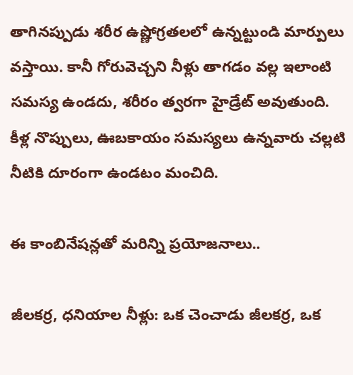తాగినప్పుడు శరీర ఉష్ణోగ్రతలలో ఉన్నట్టుండి మార్పులు వస్తాయి. కానీ గోరువెచ్చని నీళ్లు తాగడం వల్ల ఇలాంటి సమస్య ఉండదు, శరీరం త్వరగా హైడ్రేట్ అవుతుంది. కీళ్ల నొప్పులు, ఊబకాయం సమస్యలు ఉన్నవారు చల్లటి నీటికి దూరంగా ఉండటం మంచిది.

ఈ కాంబినేషన్లతో మరిన్ని ప్రయోజనాలు..

జీలకర్ర, ధనియాల నీళ్లు: ఒక చెంచాడు జీలకర్ర, ఒక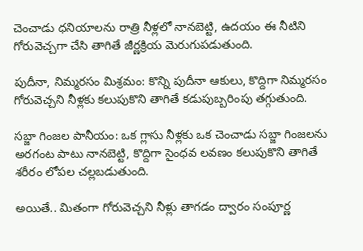చెంచాడు ధనియాలను రాత్రి నీళ్లలో నానబెట్టి, ఉదయం ఈ నీటిని గోరువెచ్చగా చేసి తాగితే జీర్ణక్రియ మెరుగుపడుతుంది.

పుదీనా, నిమ్మరసం మిశ్రమం: కొన్ని పుదీనా ఆకులు, కొద్దిగా నిమ్మరసం గోరువెచ్చని నీళ్లకు కలుపుకొని తాగితే కడుపుబ్బరింపు తగ్గుతుంది.

సబ్జా గింజల పానీయం: ఒక గ్లాసు నీళ్లకు ఒక చెంచాడు సబ్జా గింజలను అరగంట పాటు నానబెట్టి, కొద్దిగా సైంధవ లవణం కలుపుకొని తాగితే శరీరం లోపల చల్లబడుతుంది.

అయితే.. మితంగా గోరువెచ్చని నీళ్లు తాగడం ద్వారం సంపూర్ణ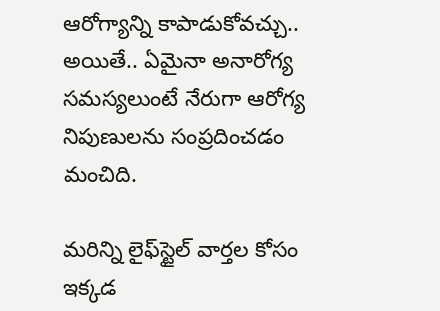ఆరోగ్యాన్ని కాపాడుకోవచ్చు.. అయితే.. ఏమైనా అనారోగ్య సమస్యలుంటే నేరుగా ఆరోగ్య నిపుణులను సంప్రదించడం మంచిది.

మరిన్ని లైఫ్‌స్టైల్ వార్తల కోసం ఇక్కడ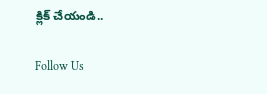క్లిక్ చేయండి..

Follow Us